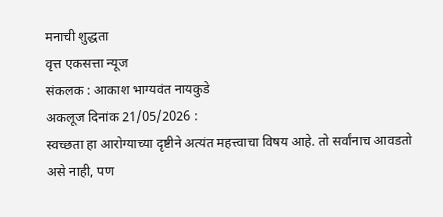मनाची शुद्धता
वृत्त एकसत्ता न्यूज
संकलक : आकाश भाग्यवंत नायकुडे
अकलूज दिनांक 21/05/2026 :
स्वच्छता हा आरोग्याच्या दृष्टीने अत्यंत महत्त्वाचा विषय आहे. तो सर्वांनाच आवडतो असे नाही, पण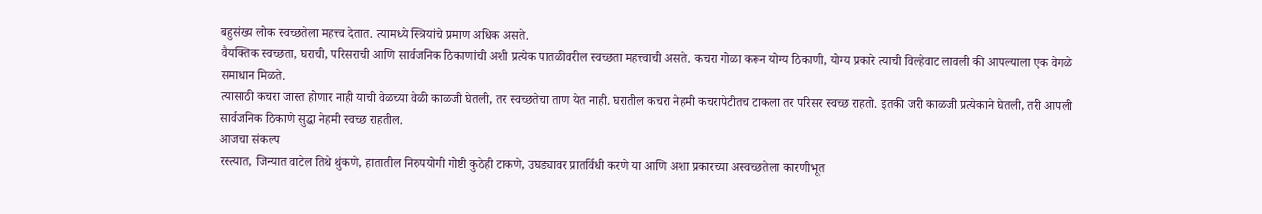बहुसंख्य लोक स्वच्छतेला महत्त्व देतात. त्यामध्ये स्त्रियांचे प्रमाण अधिक असते.
वैयक्तिक स्वच्छता, घराची, परिसराची आणि सार्वजनिक ठिकाणांची अशी प्रत्येक पातळीवरील स्वच्छता महत्त्वाची असते. कचरा गोळा करून योग्य ठिकाणी, योग्य प्रकारे त्याची विल्हेवाट लावली की आपल्याला एक वेगळे समाधान मिळते.
त्यासाठी कचरा जास्त होणार नाही याची वेळच्या वेळी काळजी घेतली, तर स्वच्छतेचा ताण येत नाही. घरातील कचरा नेहमी कचरापेटीतच टाकला तर परिसर स्वच्छ राहतो. इतकी जरी काळजी प्रत्येकाने घेतली, तरी आपली सार्वजनिक ठिकाणे सुद्धा नेहमी स्वच्छ राहतील.
आजचा संकल्प
रस्त्यात, जिन्यात वाटेल तिथे थुंकणे, हातातील निरुपयोगी गोष्टी कुठेही टाकणे, उघड्यावर प्रातर्विधी करणे या आणि अशा प्रकारच्या अस्वच्छतेला कारणीभूत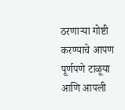ठरणाऱ्या गोष्टी करण्याचे आपण पूर्णपणे टाळूया आणि आपली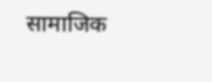सामाजिक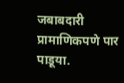जबाबदारी प्रामाणिकपणे पार पाडूया.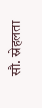सौ. स्नेहलता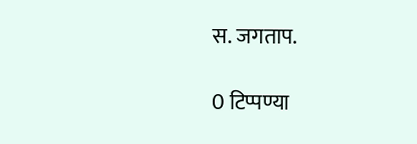स. जगताप.

0 टिप्पण्या